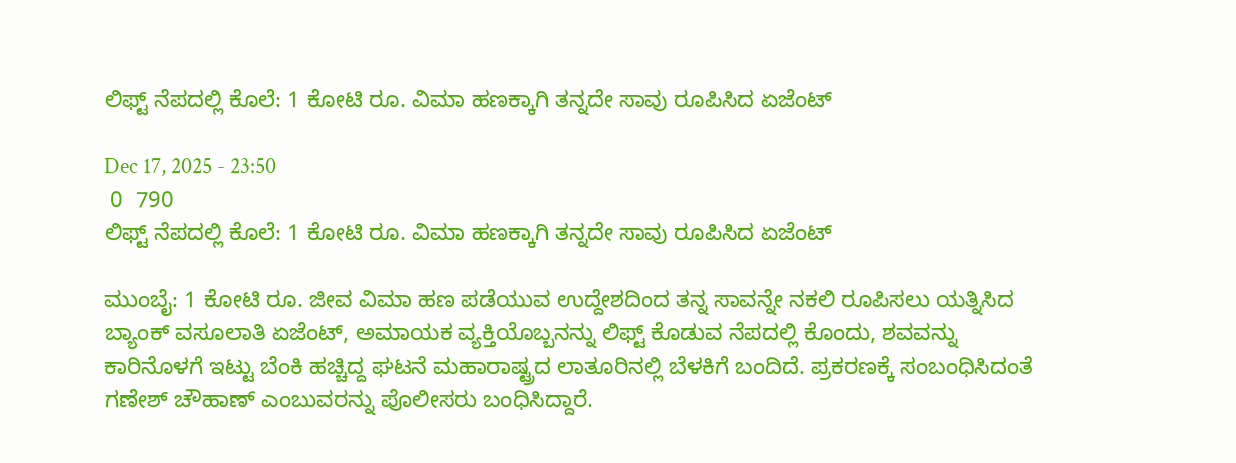ಲಿಫ್ಟ್‌ ನೆಪದಲ್ಲಿ ಕೊಲೆ: 1 ಕೋಟಿ ರೂ. ವಿಮಾ ಹಣಕ್ಕಾಗಿ ತನ್ನದೇ ಸಾವು ರೂಪಿಸಿದ ಏಜೆಂಟ್

Dec 17, 2025 - 23:50
 0  790
ಲಿಫ್ಟ್‌ ನೆಪದಲ್ಲಿ ಕೊಲೆ: 1 ಕೋಟಿ ರೂ. ವಿಮಾ ಹಣಕ್ಕಾಗಿ ತನ್ನದೇ ಸಾವು ರೂಪಿಸಿದ ಏಜೆಂಟ್

ಮುಂಬೈ: 1 ಕೋಟಿ ರೂ. ಜೀವ ವಿಮಾ ಹಣ ಪಡೆಯುವ ಉದ್ದೇಶದಿಂದ ತನ್ನ ಸಾವನ್ನೇ ನಕಲಿ ರೂಪಿಸಲು ಯತ್ನಿಸಿದ ಬ್ಯಾಂಕ್ ವಸೂಲಾತಿ ಏಜೆಂಟ್, ಅಮಾಯಕ ವ್ಯಕ್ತಿಯೊಬ್ಬನನ್ನು ಲಿಫ್ಟ್‌ ಕೊಡುವ ನೆಪದಲ್ಲಿ ಕೊಂದು, ಶವವನ್ನು ಕಾರಿನೊಳಗೆ ಇಟ್ಟು ಬೆಂಕಿ ಹಚ್ಚಿದ್ದ ಘಟನೆ ಮಹಾರಾಷ್ಟ್ರದ ಲಾತೂರಿನಲ್ಲಿ ಬೆಳಕಿಗೆ ಬಂದಿದೆ. ಪ್ರಕರಣಕ್ಕೆ ಸಂಬಂಧಿಸಿದಂತೆ ಗಣೇಶ್ ಚೌಹಾಣ್ ಎಂಬುವರನ್ನು ಪೊಲೀಸರು ಬಂಧಿಸಿದ್ದಾರೆ.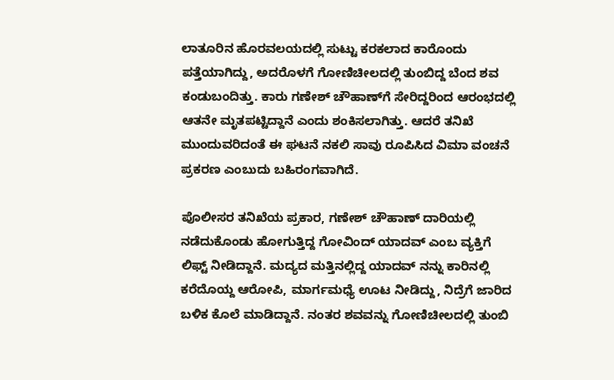ಲಾತೂರಿನ ಹೊರವಲಯದಲ್ಲಿ ಸುಟ್ಟು ಕರಕಲಾದ ಕಾರೊಂದು ಪತ್ತೆಯಾಗಿದ್ದು, ಅದರೊಳಗೆ ಗೋಣಿಚೀಲದಲ್ಲಿ ತುಂಬಿದ್ದ ಬೆಂದ ಶವ ಕಂಡುಬಂದಿತ್ತು. ಕಾರು ಗಣೇಶ್ ಚೌಹಾಣ್‌ಗೆ ಸೇರಿದ್ದರಿಂದ ಆರಂಭದಲ್ಲಿ ಆತನೇ ಮೃತಪಟ್ಟಿದ್ದಾನೆ ಎಂದು ಶಂಕಿಸಲಾಗಿತ್ತು. ಆದರೆ ತನಿಖೆ ಮುಂದುವರಿದಂತೆ ಈ ಘಟನೆ ನಕಲಿ ಸಾವು ರೂಪಿಸಿದ ವಿಮಾ ವಂಚನೆ ಪ್ರಕರಣ ಎಂಬುದು ಬಹಿರಂಗವಾಗಿದೆ.

ಪೊಲೀಸರ ತನಿಖೆಯ ಪ್ರಕಾರ, ಗಣೇಶ್ ಚೌಹಾಣ್ ದಾರಿಯಲ್ಲಿ ನಡೆದುಕೊಂಡು ಹೋಗುತ್ತಿದ್ದ ಗೋವಿಂದ್ ಯಾದವ್ ಎಂಬ ವ್ಯಕ್ತಿಗೆ ಲಿಫ್ಟ್‌ ನೀಡಿದ್ದಾನೆ. ಮದ್ಯದ ಮತ್ತಿನಲ್ಲಿದ್ದ ಯಾದವ್‌ ನನ್ನು ಕಾರಿನಲ್ಲಿ ಕರೆದೊಯ್ದ ಆರೋಪಿ, ಮಾರ್ಗಮಧ್ಯೆ ಊಟ ನೀಡಿದ್ದು, ನಿದ್ರೆಗೆ ಜಾರಿದ ಬಳಿಕ ಕೊಲೆ ಮಾಡಿದ್ದಾನೆ. ನಂತರ ಶವವನ್ನು ಗೋಣಿಚೀಲದಲ್ಲಿ ತುಂಬಿ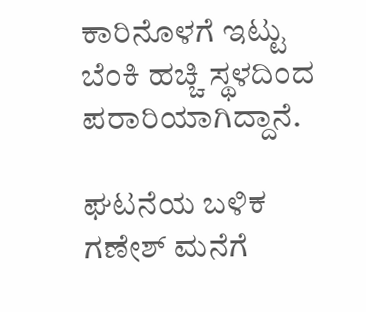ಕಾರಿನೊಳಗೆ ಇಟ್ಟು ಬೆಂಕಿ ಹಚ್ಚಿ ಸ್ಥಳದಿಂದ ಪರಾರಿಯಾಗಿದ್ದಾನೆ.

ಘಟನೆಯ ಬಳಿಕ ಗಣೇಶ್ ಮನೆಗೆ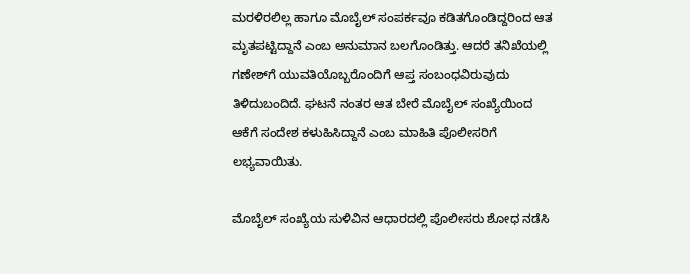ಮರಳಿರಲಿಲ್ಲ ಹಾಗೂ ಮೊಬೈಲ್‌ ಸಂಪರ್ಕವೂ ಕಡಿತಗೊಂಡಿದ್ದರಿಂದ ಆತ ಮೃತಪಟ್ಟಿದ್ದಾನೆ ಎಂಬ ಅನುಮಾನ ಬಲಗೊಂಡಿತ್ತು. ಆದರೆ ತನಿಖೆಯಲ್ಲಿ ಗಣೇಶ್‌ಗೆ ಯುವತಿಯೊಬ್ಬರೊಂದಿಗೆ ಆಪ್ತ ಸಂಬಂಧವಿರುವುದು ತಿಳಿದುಬಂದಿದೆ. ಘಟನೆ ನಂತರ ಆತ ಬೇರೆ ಮೊಬೈಲ್ ಸಂಖ್ಯೆಯಿಂದ ಆಕೆಗೆ ಸಂದೇಶ ಕಳುಹಿಸಿದ್ದಾನೆ ಎಂಬ ಮಾಹಿತಿ ಪೊಲೀಸರಿಗೆ ಲಭ್ಯವಾಯಿತು.

ಮೊಬೈಲ್ ಸಂಖ್ಯೆಯ ಸುಳಿವಿನ ಆಧಾರದಲ್ಲಿ ಪೊಲೀಸರು ಶೋಧ ನಡೆಸಿ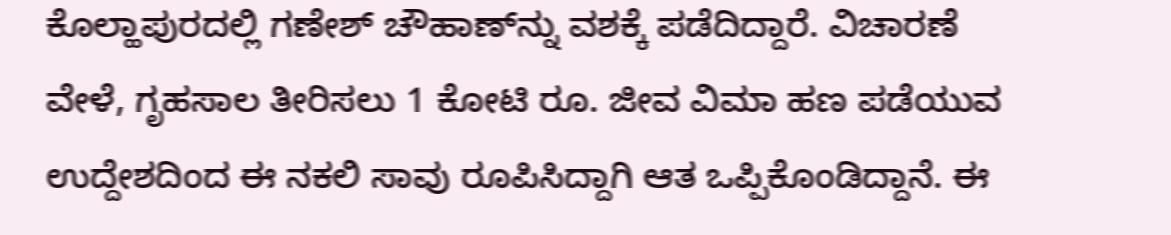ಕೊಲ್ಹಾಪುರದಲ್ಲಿ ಗಣೇಶ್ ಚೌಹಾಣ್‌ನ್ನು ವಶಕ್ಕೆ ಪಡೆದಿದ್ದಾರೆ. ವಿಚಾರಣೆ ವೇಳೆ, ಗೃಹಸಾಲ ತೀರಿಸಲು 1 ಕೋಟಿ ರೂ. ಜೀವ ವಿಮಾ ಹಣ ಪಡೆಯುವ ಉದ್ದೇಶದಿಂದ ಈ ನಕಲಿ ಸಾವು ರೂಪಿಸಿದ್ದಾಗಿ ಆತ ಒಪ್ಪಿಕೊಂಡಿದ್ದಾನೆ. ಈ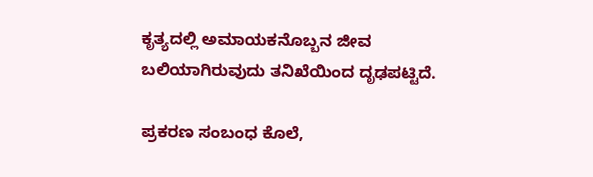ಕೃತ್ಯದಲ್ಲಿ ಅಮಾಯಕನೊಬ್ಬನ ಜೀವ ಬಲಿಯಾಗಿರುವುದು ತನಿಖೆಯಿಂದ ದೃಢಪಟ್ಟಿದೆ.

ಪ್ರಕರಣ ಸಂಬಂಧ ಕೊಲೆ,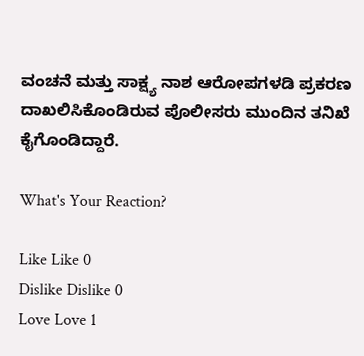ವಂಚನೆ ಮತ್ತು ಸಾಕ್ಷ್ಯ ನಾಶ ಆರೋಪಗಳಡಿ ಪ್ರಕರಣ ದಾಖಲಿಸಿಕೊಂಡಿರುವ ಪೊಲೀಸರು ಮುಂದಿನ ತನಿಖೆ ಕೈಗೊಂಡಿದ್ದಾರೆ.

What's Your Reaction?

Like Like 0
Dislike Dislike 0
Love Love 1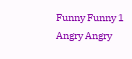Funny Funny 1
Angry Angry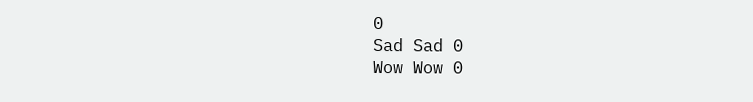0
Sad Sad 0
Wow Wow 0